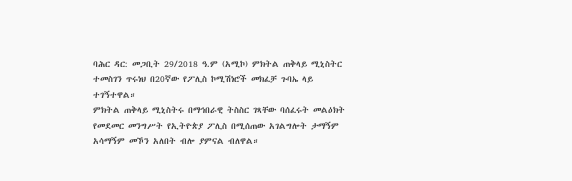ባሕር ዳር: መጋቢት 29/2018 ዓ.ም (አሚኮ) ምክትል ጠቅላይ ሚኒስትር ተመስገን ጥሩነህ በ20ኛው የፖሊስ ኮሚሽነሮች መክፈቻ ጉባኤ ላይ ተገኝተዋል።
ምክትል ጠቅላይ ሚኒስትሩ በማኅበራዊ ትስስር ገጻቸው ባሰፈሩት መልዕክት የመደመር መንግሥት የኢትዮጵያ ፖሊስ በሚሰጠው አገልግሎት ታማኝም አሳማኝም መኾን አለበት ብሎ ያምናል ብለዋል።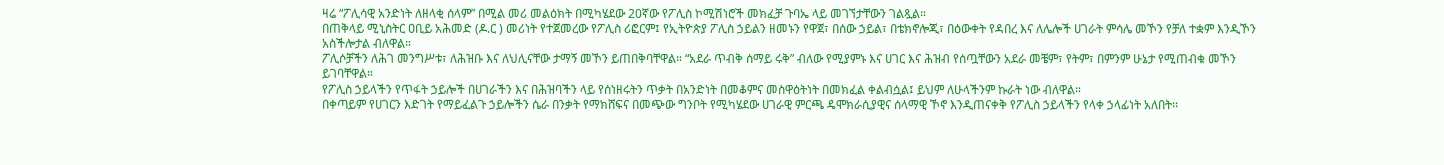ዛሬ “ፖሊሳዊ አንድነት ለዘላቂ ሰላም” በሚል መሪ መልዕክት በሚካሄደው 20ኛው የፖሊስ ኮሚሽነሮች መክፈቻ ጉባኤ ላይ መገኘታቸውን ገልጿል።
በጠቅላይ ሚኒስትር ዐቢይ አሕመድ (ዶ.ር ) መሪነት የተጀመረው የፖሊስ ሪፎርም፤ የኢትዮጵያ ፖሊስ ኃይልን ዘመኑን የዋጀ፣ በሰው ኃይል፣ በቴክኖሎጂ፣ በዕውቀት የዳበረ እና ለሌሎች ሀገራት ምሳሌ መኾን የቻለ ተቋም እንዲኾን አስችሎታል ብለዋል።
ፖሊሶቻችን ለሕገ መንግሥቱ፣ ለሕዝቡ እና ለህሊናቸው ታማኝ መኾን ይጠበቅባቸዋል። “አደራ ጥብቅ ሰማይ ሩቅ” ብለው የሚያምኑ እና ሀገር እና ሕዝብ የሰጧቸውን አደራ መቼም፣ የትም፣ በምንም ሁኔታ የሚጠብቁ መኾን ይገባቸዋል።
የፖሊስ ኃይላችን የጥፋት ኃይሎች በሀገራችን እና በሕዝባችን ላይ የሰነዘሩትን ጥቃት በአንድነት በመቆምና መስዋዕትነት በመክፈል ቀልብሷል፤ ይህም ለሁላችንም ኩራት ነው ብለዋል።
በቀጣይም የሀገርን እድገት የማይፈልጉ ኃይሎችን ሴራ በንቃት የማክሸፍና በመጭው ግንቦት የሚካሄደው ሀገራዊ ምርጫ ዴሞክራሲያዊና ሰላማዊ ኾኖ እንዲጠናቀቅ የፖሊስ ኃይላችን የላቀ ኃላፊነት አለበት፡፡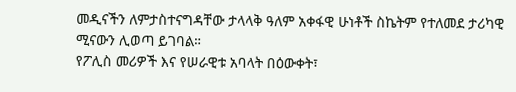መዲናችን ለምታስተናግዳቸው ታላላቅ ዓለም አቀፋዊ ሁነቶች ስኬትም የተለመደ ታሪካዊ ሚናውን ሊወጣ ይገባል።
የፖሊስ መሪዎች እና የሠራዊቱ አባላት በዕውቀት፣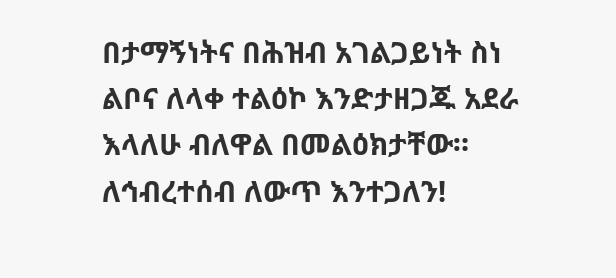በታማኝነትና በሕዝብ አገልጋይነት ስነ ልቦና ለላቀ ተልዕኮ እንድታዘጋጁ አደራ እላለሁ ብለዋል በመልዕክታቸው።
ለኅብረተሰብ ለውጥ እንተጋለን!